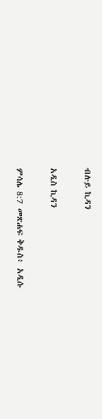ብሉይ ኪዳን

አዲስ ኪዳን

ምሳሌ 8:7 መጽሐፍ ቅዱስ፥ አዲሱ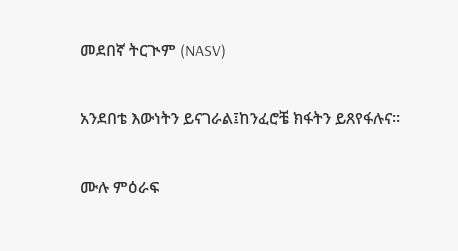መደበኛ ትርጒም (NASV)

አንደበቴ እውነትን ይናገራል፤ከንፈሮቼ ክፋትን ይጸየፋሉና።

ሙሉ ምዕራፍ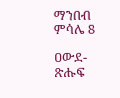ማንበብ ምሳሌ 8

ዐውደ-ጽሑፍ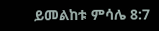ይመልከቱ ምሳሌ 8:7